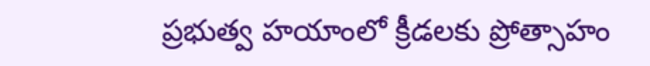ప్రభుత్వ హయాంలో క్రీడలకు ప్రోత్సాహం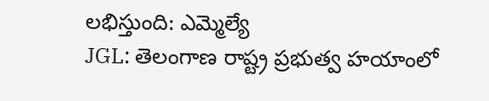లభిస్తుంది: ఎమ్మెల్యే
JGL: తెలంగాణ రాష్ట్ర ప్రభుత్వ హయాంలో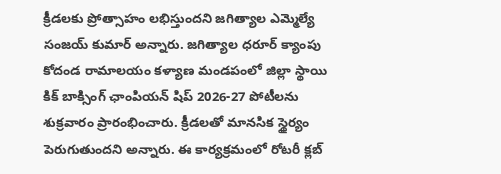క్రీడలకు ప్రోత్సాహం లభిస్తుందని జగిత్యాల ఎమ్మెల్యే సంజయ్ కుమార్ అన్నారు. జగిత్యాల ధరూర్ క్యాంపు కోదండ రామాలయం కళ్యాణ మండపంలో జిల్లా స్థాయి కిక్ బాక్సింగ్ ఛాంపియన్ షిప్ 2026-27 పోటీలను శుక్రవారం ప్రారంభించారు. క్రీడలతో మానసిక స్థైర్యం పెరుగుతుందని అన్నారు. ఈ కార్యక్రమంలో రోటరీ క్లబ్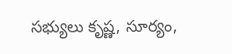సభ్యులు కృష్ణ, సూర్యం,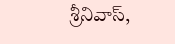శ్రీనివాస్,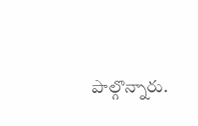పాల్గొన్నారు.